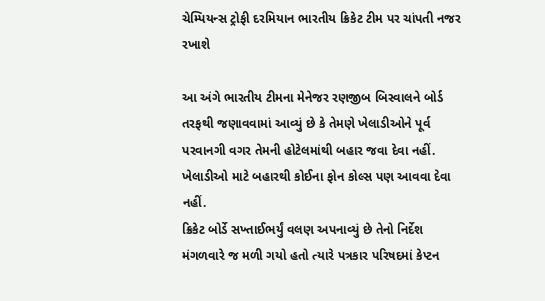ચેમ્પિયન્સ ટ્રોફી દરમિયાન ભારતીય ક્રિકેટ ટીમ પર ચાંપતી નજર રખાશે

આ અંગે ભારતીય ટીમના મેનેજર રણજીબ બિસ્વાલને બોર્ડ તરફથી જણાવવામાં આવ્યું છે કે તેમણે ખેલાડીઓને પૂર્વ પરવાનગી વગર તેમની હોટેલમાંથી બહાર જવા દેવા નહીં. ખેલાડીઓ માટે બહારથી કોઈના ફોન કોલ્સ પણ આવવા દેવા નહીં.
ક્રિકેટ બોર્ડે સખ્તાઈભર્યું વલણ અપનાવ્યું છે તેનો નિર્દેશ મંગળવારે જ મળી ગયો હતો ત્યારે પત્રકાર પરિષદમાં કેપ્ટન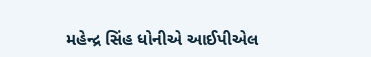મહેન્દ્ર સિંહ ધોનીએ આઈપીએલ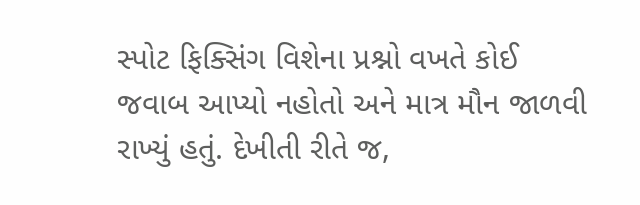સ્પોટ ફિક્સિંગ વિશેના પ્રશ્નો વખતે કોઈ જવાબ આપ્યો નહોતો અને માત્ર મૌન જાળવી રાખ્યું હતું. દેખીતી રીતે જ,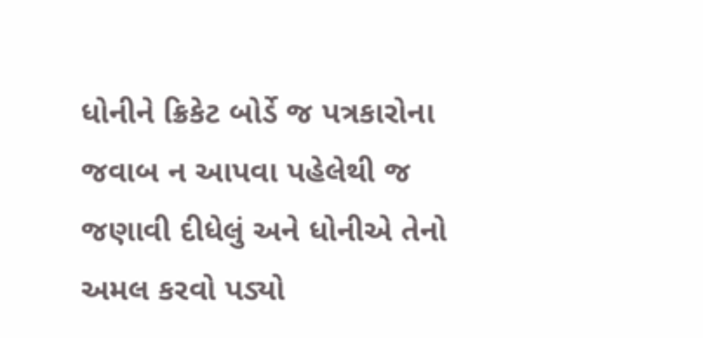ધોનીને ક્રિકેટ બોર્ડે જ પત્રકારોના જવાબ ન આપવા પહેલેથી જ જણાવી દીધેલું અને ધોનીએ તેનો અમલ કરવો પડ્યો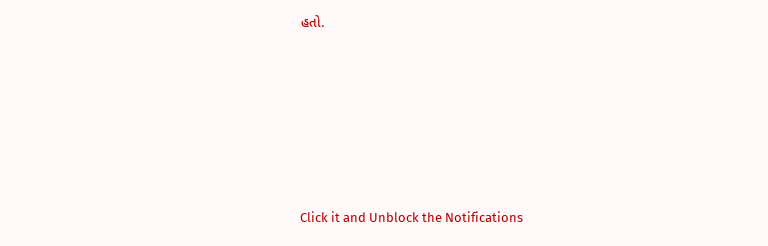હતો.












Click it and Unblock the Notifications